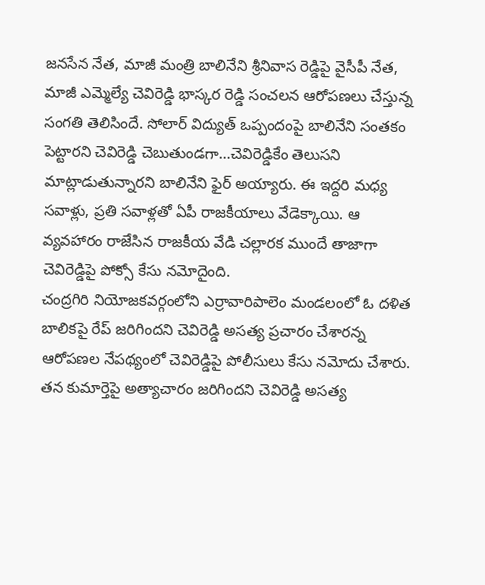జనసేన నేత, మాజీ మంత్రి బాలినేని శ్రీనివాస రెడ్డిపై వైసీపీ నేత, మాజీ ఎమ్మెల్యే చెవిరెడ్డి భాస్కర రెడ్డి సంచలన ఆరోపణలు చేస్తున్న సంగతి తెలిసిందే. సోలార్ విద్యుత్ ఒప్పందంపై బాలినేని సంతకం పెట్టారని చెవిరెడ్డి చెబుతుండగా…చెవిరెడ్డికేం తెలుసని మాట్లాడుతున్నారని బాలినేని ఫైర్ అయ్యారు. ఈ ఇద్దరి మధ్య సవాళ్లు, ప్రతి సవాళ్లతో ఏపీ రాజకీయాలు వేడెక్కాయి. ఆ వ్యవహారం రాజేసిన రాజకీయ వేడి చల్లారక ముందే తాజాగా చెవిరెడ్డిపై పోక్సో కేసు నమోదైంది.
చంద్రగిరి నియోజకవర్గంలోని ఎర్రావారిపాలెం మండలంలో ఓ దళిత బాలికపై రేప్ జరిగిందని చెవిరెడ్డి అసత్య ప్రచారం చేశారన్న ఆరోపణల నేపథ్యంలో చెవిరెడ్డిపై పోలీసులు కేసు నమోదు చేశారు. తన కుమార్తెపై అత్యాచారం జరిగిందని చెవిరెడ్డి అసత్య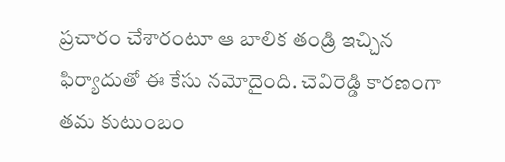ప్రచారం చేశారంటూ ఆ బాలిక తండ్రి ఇచ్చిన ఫిర్యాదుతో ఈ కేసు నమోదైంది. చెవిరెడ్డి కారణంగా తమ కుటుంబం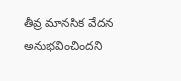తీవ్ర మానసిక వేదన అనుభవించిందని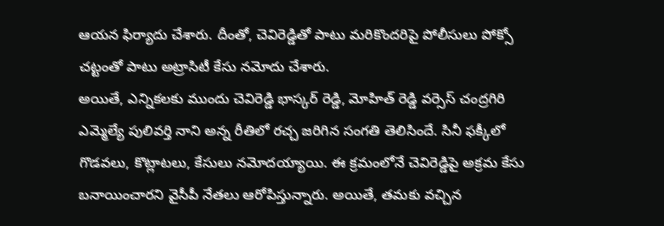ఆయన ఫిర్యాదు చేశారు. దీంతో, చెవిరెడ్డితో పాటు మరికొందరిపై పోలీసులు పోక్సో చట్టంతో పాటు అట్రాసిటీ కేసు నమోదు చేశారు.
అయితే, ఎన్నికలకు ముందు చెవిరెడ్డి భాస్కర్ రెడ్డి, మోహిత్ రెడ్డి వర్సెస్ చంద్రగిరి ఎమ్మెల్యే పులివర్తి నాని అన్న రీతిలో రచ్చ జరిగిన సంగతి తెలిసిందే. సినీ ఫక్కీలో గొడవలు, కొట్లాటలు, కేసులు నమోదయ్యాయి. ఈ క్రమంలోనే చెవిరెడ్డిపై అక్రమ కేసు బనాయించారని వైసీపీ నేతలు ఆరోపిస్తున్నారు. అయితే, తమకు వచ్చిన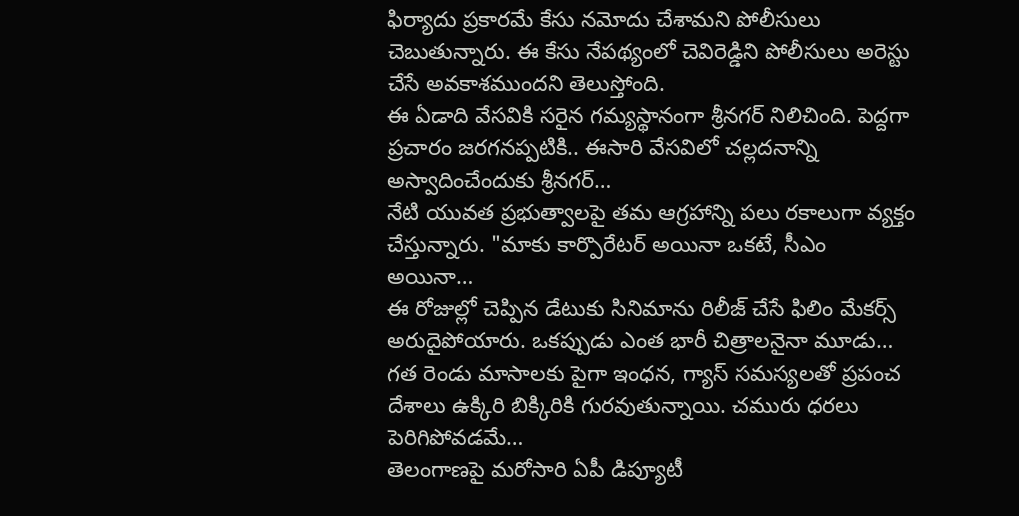ఫిర్యాదు ప్రకారమే కేసు నమోదు చేశామని పోలీసులు చెబుతున్నారు. ఈ కేసు నేపథ్యంలో చెవిరెడ్డిని పోలీసులు అరెస్టు చేసే అవకాశముందని తెలుస్తోంది.
ఈ ఏడాది వేసవికి సరైన గమ్యస్థానంగా శ్రీనగర్ నిలిచింది. పెద్దగా ప్రచారం జరగనప్పటికి.. ఈసారి వేసవిలో చల్లదనాన్ని అస్వాదించేందుకు శ్రీనగర్…
నేటి యువత ప్రభుత్వాలపై తమ ఆగ్రహాన్ని పలు రకాలుగా వ్యక్తం చేస్తున్నారు. "మాకు కార్పొరేటర్ అయినా ఒకటే, సీఎం అయినా…
ఈ రోజుల్లో చెప్పిన డేటుకు సినిమాను రిలీజ్ చేసే ఫిలిం మేకర్స్ అరుదైపోయారు. ఒకప్పుడు ఎంత భారీ చిత్రాలనైనా మూడు…
గత రెండు మాసాలకు పైగా ఇంధన, గ్యాస్ సమస్యలతో ప్రపంచ దేశాలు ఉక్కిరి బిక్కిరికి గురవుతున్నాయి. చమురు ధరలు పెరిగిపోవడమే…
తెలంగాణపై మరోసారి ఏపీ డిప్యూటీ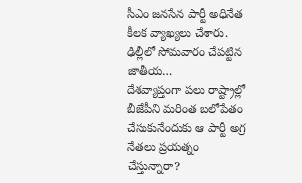సీఎం జనసేన పార్టీ అధినేత కీలక వ్యాఖ్యలు చేశారు. ఢిల్లీలో సోమవారం చేపట్టిన జాతీయ…
దేశవ్యాప్తంగా పలు రాష్ట్రాల్లో బీజేపీని మరింత బలోపేతం చేసుకునేందుకు ఆ పార్టీ అగ్ర నేతలు ప్రయత్నం చేస్తున్నారా?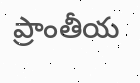ప్రాంతీయ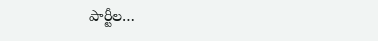పార్టీల…